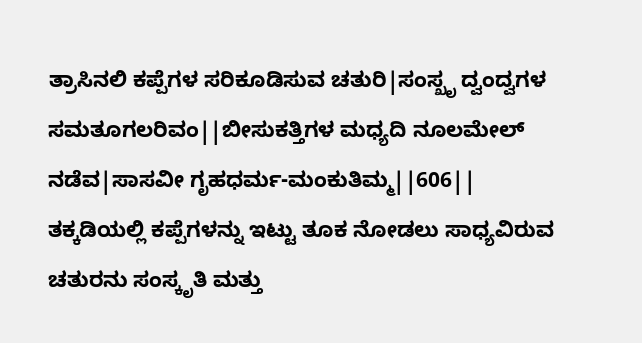ತ್ರಾಸಿನಲಿ ಕಪ್ಪೆಗಳ ಸರಿಕೂಡಿಸುವ ಚತುರಿ|ಸಂಸ್ಖೃ ದ್ವಂದ್ವಗಳ ಸಮತೂಗಲರಿವಂ||ಬೀಸುಕತ್ತಿಗಳ ಮಧ್ಯದಿ ನೂಲಮೇಲ್ ನಡೆವ|ಸಾಸವೀ ಗೃಹಧರ್ಮ-ಮಂಕುತಿಮ್ಮ||606||
ತಕ್ಕಡಿಯಲ್ಲಿ ಕಪ್ಪೆಗಳನ್ನು ಇಟ್ಟು ತೂಕ ನೋಡಲು ಸಾಧ್ಯವಿರುವ ಚತುರನು ಸಂಸ್ಕೃತಿ ಮತ್ತು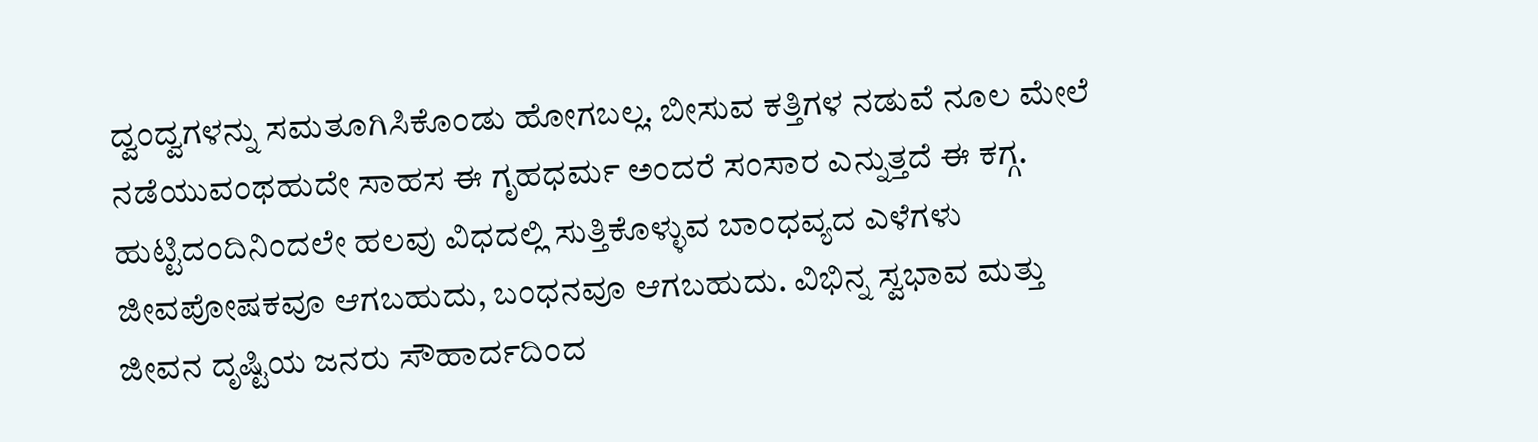ದ್ವಂದ್ವಗಳನ್ನು ಸಮತೂಗಿಸಿಕೊಂಡು ಹೋಗಬಲ್ಲ. ಬೀಸುವ ಕತ್ತಿಗಳ ನಡುವೆ ನೂಲ ಮೇಲೆ ನಡೆಯುವಂಥಹುದೇ ಸಾಹಸ ಈ ಗೃಹಧರ್ಮ ಅಂದರೆ ಸಂಸಾರ ಎನ್ನುತ್ತದೆ ಈ ಕಗ್ಗ. ಹುಟ್ಟಿದಂದಿನಿಂದಲೇ ಹಲವು ವಿಧದಲ್ಲಿ ಸುತ್ತಿಕೊಳ್ಳುವ ಬಾಂಧವ್ಯದ ಎಳೆಗಳು ಜೀವಪೋಷಕವೂ ಆಗಬಹುದು, ಬಂಧನವೂ ಆಗಬಹುದು. ವಿಭಿನ್ನ ಸ್ವಭಾವ ಮತ್ತು ಜೀವನ ದೃಷ್ಟಿಯ ಜನರು ಸೌಹಾರ್ದದಿಂದ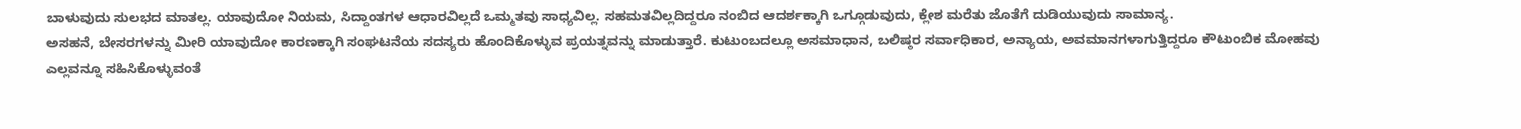ಬಾಳುವುದು ಸುಲಭದ ಮಾತಲ್ಲ. ಯಾವುದೋ ನಿಯಮ, ಸಿದ್ದಾಂತಗಳ ಆಧಾರವಿಲ್ಲದೆ ಒಮ್ಮತವು ಸಾಧ್ಯವಿಲ್ಲ. ಸಹಮತವಿಲ್ಲದಿದ್ದರೂ ನಂಬಿದ ಆದರ್ಶಕ್ಕಾಗಿ ಒಗ್ಗೂಡುವುದು, ಕ್ಲೇಶ ಮರೆತು ಜೊತೆಗೆ ದುಡಿಯುವುದು ಸಾಮಾನ್ಯ.
ಅಸಹನೆ, ಬೇಸರಗಳನ್ನು ಮೀರಿ ಯಾವುದೋ ಕಾರಣಕ್ಕಾಗಿ ಸಂಘಟನೆಯ ಸದಸ್ಯರು ಹೊಂದಿಕೊಳ್ಳುವ ಪ್ರಯತ್ನವನ್ನು ಮಾಡುತ್ತಾರೆ. ಕುಟುಂಬದಲ್ಲೂ ಅಸಮಾಧಾನ, ಬಲಿಷ್ಠರ ಸರ್ವಾಧಿಕಾರ, ಅನ್ಯಾಯ, ಅವಮಾನಗಳಾಗುತ್ತಿದ್ದರೂ ಕೌಟುಂಬಿಕ ಮೋಹವು ಎಲ್ಲವನ್ನೂ ಸಹಿಸಿಕೊಳ್ಳುವಂತೆ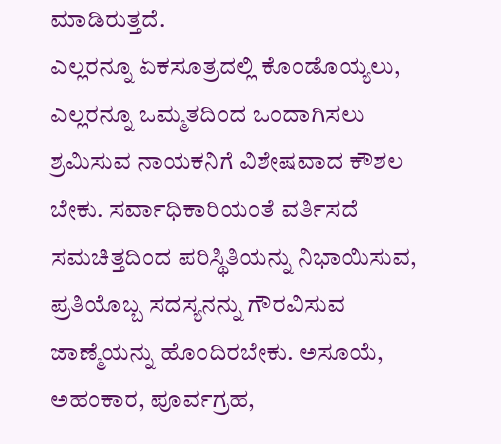ಮಾಡಿರುತ್ತದೆ.
ಎಲ್ಲರನ್ನೂ ಏಕಸೂತ್ರದಲ್ಲಿ ಕೊಂಡೊಯ್ಯಲು, ಎಲ್ಲರನ್ನೂ ಒಮ್ಮತದಿಂದ ಒಂದಾಗಿಸಲು ಶ್ರಮಿಸುವ ನಾಯಕನಿಗೆ ವಿಶೇಷವಾದ ಕೌಶಲ ಬೇಕು. ಸರ್ವಾಧಿಕಾರಿಯಂತೆ ವರ್ತಿಸದೆ ಸಮಚಿತ್ತದಿಂದ ಪರಿಸ್ಥಿತಿಯನ್ನು ನಿಭಾಯಿಸುವ, ಪ್ರತಿಯೊಬ್ಬ ಸದಸ್ಯನನ್ನು ಗೌರವಿಸುವ ಜಾಣ್ಮೆಯನ್ನು ಹೊಂದಿರಬೇಕು. ಅಸೂಯೆ, ಅಹಂಕಾರ, ಪೂರ್ವಗ್ರಹ,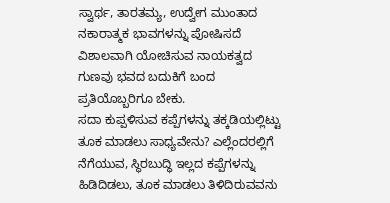ಸ್ವಾರ್ಥ, ತಾರತಮ್ಯ, ಉದ್ವೇಗ ಮುಂತಾದ ನಕಾರಾತ್ಮಕ ಭಾವಗಳನ್ನು ಪೋಷಿಸದೆ ವಿಶಾಲವಾಗಿ ಯೋಚಿಸುವ ನಾಯಕತ್ವದ ಗುಣವು ಭವದ ಬದುಕಿಗೆ ಬಂದ ಪ್ರತಿಯೊಬ್ಬರಿಗೂ ಬೇಕು.
ಸದಾ ಕುಪ್ಪಳಿಸುವ ಕಪ್ಪೆಗಳನ್ನು ತಕ್ಕಡಿಯಲ್ಲಿಟ್ಟು ತೂಕ ಮಾಡಲು ಸಾಧ್ಯವೇನು? ಎಲ್ಲೆಂದರಲ್ಲಿಗೆ ನೆಗೆಯುವ, ಸ್ಥಿರಬುದ್ಧಿ ಇಲ್ಲದ ಕಪ್ಪೆಗಳನ್ನು ಹಿಡಿದಿಡಲು, ತೂಕ ಮಾಡಲು ತಿಳಿದಿರುವವನು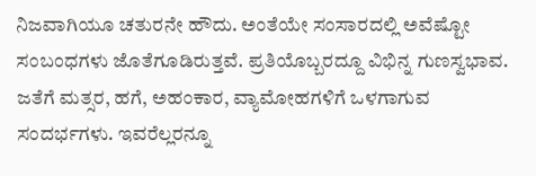ನಿಜವಾಗಿಯೂ ಚತುರನೇ ಹೌದು. ಅಂತೆಯೇ ಸಂಸಾರದಲ್ಲಿ ಅವೆಷ್ಟೋ ಸಂಬಂಧಗಳು ಜೊತೆಗೂಡಿರುತ್ತವೆ. ಪ್ರತಿಯೊಬ್ಬರದ್ದೂ ವಿಭಿನ್ನ ಗುಣಸ್ವಭಾವ. ಜತೆಗೆ ಮತ್ಸರ, ಹಗೆ, ಅಹಂಕಾರ, ವ್ಯಾಮೋಹಗಳಿಗೆ ಒಳಗಾಗುವ ಸಂದರ್ಭಗಳು. ಇವರೆಲ್ಲರನ್ನೂ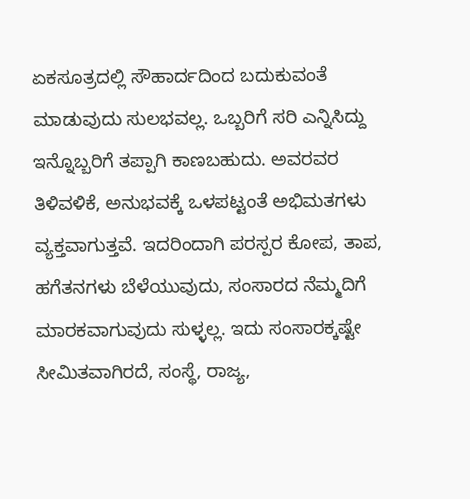ಏಕಸೂತ್ರದಲ್ಲಿ ಸೌಹಾರ್ದದಿಂದ ಬದುಕುವಂತೆ ಮಾಡುವುದು ಸುಲಭವಲ್ಲ. ಒಬ್ಬರಿಗೆ ಸರಿ ಎನ್ನಿಸಿದ್ದು ಇನ್ನೊಬ್ಬರಿಗೆ ತಪ್ಪಾಗಿ ಕಾಣಬಹುದು. ಅವರವರ ತಿಳಿವಳಿಕೆ, ಅನುಭವಕ್ಕೆ ಒಳಪಟ್ಟಂತೆ ಅಭಿಮತಗಳು ವ್ಯಕ್ತವಾಗುತ್ತವೆ. ಇದರಿಂದಾಗಿ ಪರಸ್ಪರ ಕೋಪ, ತಾಪ, ಹಗೆತನಗಳು ಬೆಳೆಯುವುದು, ಸಂಸಾರದ ನೆಮ್ಮದಿಗೆ ಮಾರಕವಾಗುವುದು ಸುಳ್ಳಲ್ಲ. ಇದು ಸಂಸಾರಕ್ಕಷ್ಟೇ ಸೀಮಿತವಾಗಿರದೆ, ಸಂಸ್ಥೆ, ರಾಜ್ಯ,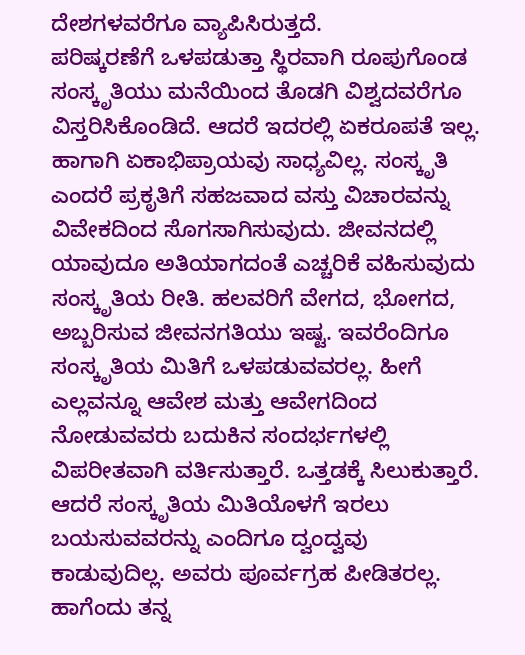ದೇಶಗಳವರೆಗೂ ವ್ಯಾಪಿಸಿರುತ್ತದೆ.
ಪರಿಷ್ಕರಣೆಗೆ ಒಳಪಡುತ್ತಾ ಸ್ಥಿರವಾಗಿ ರೂಪುಗೊಂಡ ಸಂಸ್ಕೃತಿಯು ಮನೆಯಿಂದ ತೊಡಗಿ ವಿಶ್ವದವರೆಗೂ ವಿಸ್ತರಿಸಿಕೊಂಡಿದೆ. ಆದರೆ ಇದರಲ್ಲಿ ಏಕರೂಪತೆ ಇಲ್ಲ. ಹಾಗಾಗಿ ಏಕಾಭಿಪ್ರಾಯವು ಸಾಧ್ಯವಿಲ್ಲ. ಸಂಸ್ಕೃತಿ ಎಂದರೆ ಪ್ರಕೃತಿಗೆ ಸಹಜವಾದ ವಸ್ತು ವಿಚಾರವನ್ನು ವಿವೇಕದಿಂದ ಸೊಗಸಾಗಿಸುವುದು. ಜೀವನದಲ್ಲಿ ಯಾವುದೂ ಅತಿಯಾಗದಂತೆ ಎಚ್ಚರಿಕೆ ವಹಿಸುವುದು ಸಂಸ್ಕೃತಿಯ ರೀತಿ. ಹಲವರಿಗೆ ವೇಗದ, ಭೋಗದ, ಅಬ್ಬರಿಸುವ ಜೀವನಗತಿಯು ಇಷ್ಟ. ಇವರೆಂದಿಗೂ ಸಂಸ್ಕೃತಿಯ ಮಿತಿಗೆ ಒಳಪಡುವವರಲ್ಲ. ಹೀಗೆ ಎಲ್ಲವನ್ನೂ ಆವೇಶ ಮತ್ತು ಆವೇಗದಿಂದ ನೋಡುವವರು ಬದುಕಿನ ಸಂದರ್ಭಗಳಲ್ಲಿ ವಿಪರೀತವಾಗಿ ವರ್ತಿಸುತ್ತಾರೆ. ಒತ್ತಡಕ್ಕೆ ಸಿಲುಕುತ್ತಾರೆ. ಆದರೆ ಸಂಸ್ಕೃತಿಯ ಮಿತಿಯೊಳಗೆ ಇರಲು ಬಯಸುವವರನ್ನು ಎಂದಿಗೂ ದ್ವಂದ್ವವು ಕಾಡುವುದಿಲ್ಲ. ಅವರು ಪೂರ್ವಗ್ರಹ ಪೀಡಿತರಲ್ಲ. ಹಾಗೆಂದು ತನ್ನ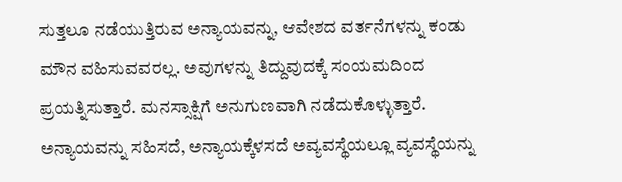ಸುತ್ತಲೂ ನಡೆಯುತ್ತಿರುವ ಅನ್ಯಾಯವನ್ನು, ಆವೇಶದ ವರ್ತನೆಗಳನ್ನು ಕಂಡು ಮೌನ ವಹಿಸುವವರಲ್ಲ. ಅವುಗಳನ್ನು ತಿದ್ದುವುದಕ್ಕೆ ಸಂಯಮದಿಂದ ಪ್ರಯತ್ನಿಸುತ್ತಾರೆ. ಮನಸ್ಸಾಕ್ಷಿಗೆ ಅನುಗುಣವಾಗಿ ನಡೆದುಕೊಳ್ಳುತ್ತಾರೆ. ಅನ್ಯಾಯವನ್ನು ಸಹಿಸದೆ, ಅನ್ಯಾಯಕ್ಕೆಳಸದೆ ಅವ್ಯವಸ್ಥೆಯಲ್ಲೂ ವ್ಯವಸ್ಥೆಯನ್ನು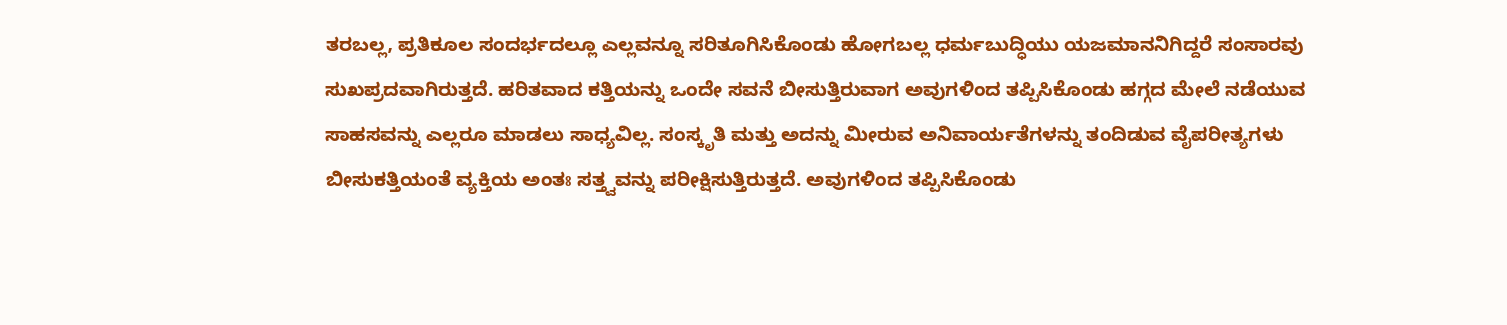ತರಬಲ್ಲ, ಪ್ರತಿಕೂಲ ಸಂದರ್ಭದಲ್ಲೂ ಎಲ್ಲವನ್ನೂ ಸರಿತೂಗಿಸಿಕೊಂಡು ಹೋಗಬಲ್ಲ ಧರ್ಮಬುದ್ಧಿಯು ಯಜಮಾನನಿಗಿದ್ದರೆ ಸಂಸಾರವು ಸುಖಪ್ರದವಾಗಿರುತ್ತದೆ. ಹರಿತವಾದ ಕತ್ತಿಯನ್ನು ಒಂದೇ ಸವನೆ ಬೀಸುತ್ತಿರುವಾಗ ಅವುಗಳಿಂದ ತಪ್ಪಿಸಿಕೊಂಡು ಹಗ್ಗದ ಮೇಲೆ ನಡೆಯುವ ಸಾಹಸವನ್ನು ಎಲ್ಲರೂ ಮಾಡಲು ಸಾಧ್ಯವಿಲ್ಲ. ಸಂಸ್ಕೃತಿ ಮತ್ತು ಅದನ್ನು ಮೀರುವ ಅನಿವಾರ್ಯತೆಗಳನ್ನು ತಂದಿಡುವ ವೈಪರೀತ್ಯಗಳು ಬೀಸುಕತ್ತಿಯಂತೆ ವ್ಯಕ್ತಿಯ ಅಂತಃ ಸತ್ತ್ವವನ್ನು ಪರೀಕ್ಷಿಸುತ್ತಿರುತ್ತದೆ. ಅವುಗಳಿಂದ ತಪ್ಪಿಸಿಕೊಂಡು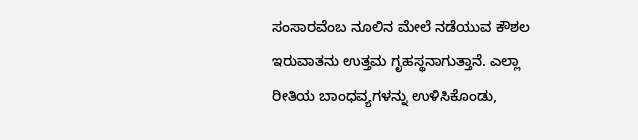ಸಂಸಾರವೆಂಬ ನೂಲಿನ ಮೇಲೆ ನಡೆಯುವ ಕೌಶಲ ಇರುವಾತನು ಉತ್ತಮ ಗೃಹಸ್ಥನಾಗುತ್ತಾನೆ. ಎಲ್ಲಾ ರೀತಿಯ ಬಾಂಧವ್ಯಗಳನ್ನು ಉಳಿಸಿಕೊಂಡು,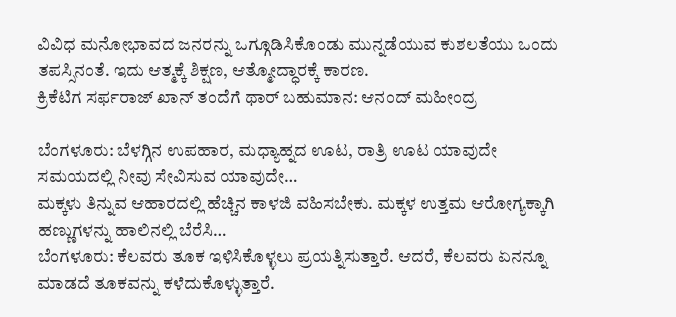ವಿವಿಧ ಮನೋಭಾವದ ಜನರನ್ನು ಒಗ್ಗೂಡಿಸಿಕೊಂಡು ಮುನ್ನಡೆಯುವ ಕುಶಲತೆಯು ಒಂದು ತಪಸ್ಸಿನಂತೆ. ಇದು ಆತ್ಮಕ್ಕೆ ಶಿಕ್ಷಣ, ಆತ್ಮೋದ್ಧಾರಕ್ಕೆ ಕಾರಣ.
ಕ್ರಿಕೆಟಿಗ ಸರ್ಫರಾಜ್ ಖಾನ್ ತಂದೆಗೆ ಥಾರ್ ಬಹುಮಾನ: ಆನಂದ್ ಮಹೀಂದ್ರ

ಬೆಂಗಳೂರು: ಬೆಳಗ್ಗಿನ ಉಪಹಾರ, ಮಧ್ಯಾಹ್ನದ ಊಟ, ರಾತ್ರಿ ಊಟ ಯಾವುದೇ ಸಮಯದಲ್ಲಿ ನೀವು ಸೇವಿಸುವ ಯಾವುದೇ…
ಮಕ್ಕಳು ತಿನ್ನುವ ಆಹಾರದಲ್ಲಿ ಹೆಚ್ಚಿನ ಕಾಳಜಿ ವಹಿಸಬೇಕು. ಮಕ್ಕಳ ಉತ್ತಮ ಆರೋಗ್ಯಕ್ಕಾಗಿ ಹಣ್ಣುಗಳನ್ನು ಹಾಲಿನಲ್ಲಿ ಬೆರೆಸಿ…
ಬೆಂಗಳೂರು: ಕೆಲವರು ತೂಕ ಇಳಿಸಿಕೊಳ್ಳಲು ಪ್ರಯತ್ನಿಸುತ್ತಾರೆ. ಆದರೆ, ಕೆಲವರು ಏನನ್ನೂ ಮಾಡದೆ ತೂಕವನ್ನು ಕಳೆದುಕೊಳ್ಳುತ್ತಾರೆ.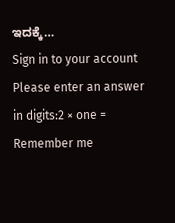ಇದಕ್ಕೆ…
Sign in to your account
Please enter an answer in digits:2 × one =
Remember me